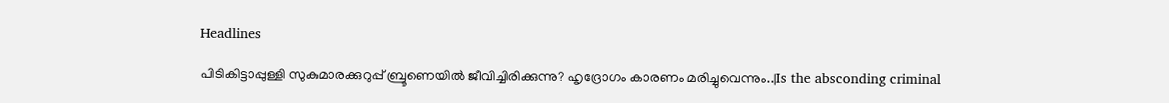Headlines

പിടികിട്ടാപ്പുള്ളി സുകുമാരക്കുറുപ്പ് ബ്രൂണെയിൽ ജീവിച്ചിരിക്കുന്നു? ഹൃദ്രോഗം കാരണം മരിച്ചുവെന്നും..|Is the absconding criminal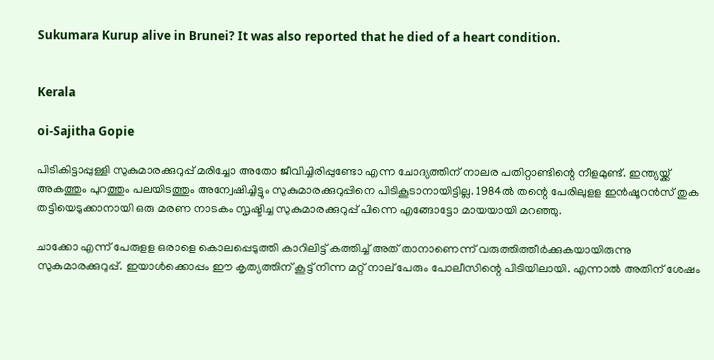Sukumara Kurup alive in Brunei? It was also reported that he died of a heart condition.


Kerala

oi-Sajitha Gopie

പിടികിട്ടാപ്പുള്ളി സുകുമാരക്കുറുപ്പ് മരിച്ചോ അതോ ജീവിച്ചിരിപ്പുണ്ടോ എന്ന ചോദ്യത്തിന് നാലര പതിറ്റാണ്ടിന്റെ നീളമുണ്ട്. ഇന്ത്യയ്ക്ക് അകത്തും പുറത്തും പലയിടത്തും അന്വേഷിച്ചിട്ടും സുകുമാരക്കുറുപ്പിനെ പിടികൂടാനായിട്ടില്ല. 1984ല്‍ തന്റെ പേരിലുളള ഇന്‍ഷൂറന്‍സ് തുക തട്ടിയെടുക്കാനായി ഒരു മരണ നാടകം സൃഷ്ടിച്ച സുകുമാരക്കുറുപ്പ് പിന്നെ എങ്ങോട്ടോ മായയായി മറഞ്ഞു.

ചാക്കോ എന്ന് പേരുളള ഒരാളെ കൊലപ്പെടുത്തി കാറിലിട്ട് കത്തിച്ച് അത് താനാണെന്ന് വരുത്തിത്തീര്‍ക്കുകയായിരുന്നു സുകുമാരക്കുറുപ്പ്. ഇയാള്‍ക്കൊപ്പം ഈ കൃത്യത്തിന് കൂട്ട് നിന്ന മറ്റ് നാല് പേരും പോലീസിന്റെ പിടിയിലായി. എന്നാല്‍ അതിന് ശേഷം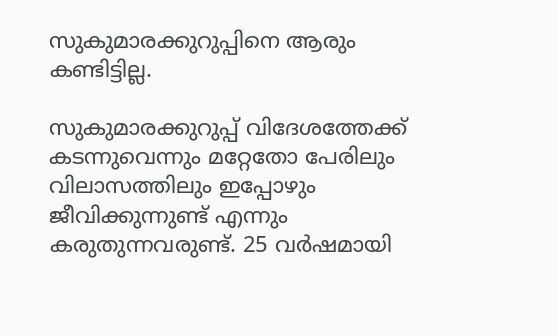സുകുമാരക്കുറുപ്പിനെ ആരും കണ്ടിട്ടില്ല.

സുകുമാരക്കുറുപ്പ് വിദേശത്തേക്ക് കടന്നുവെന്നും മറ്റേതോ പേരിലും വിലാസത്തിലും ഇപ്പോഴും ജീവിക്കുന്നുണ്ട് എന്നും കരുതുന്നവരുണ്ട്. 25 വര്‍ഷമായി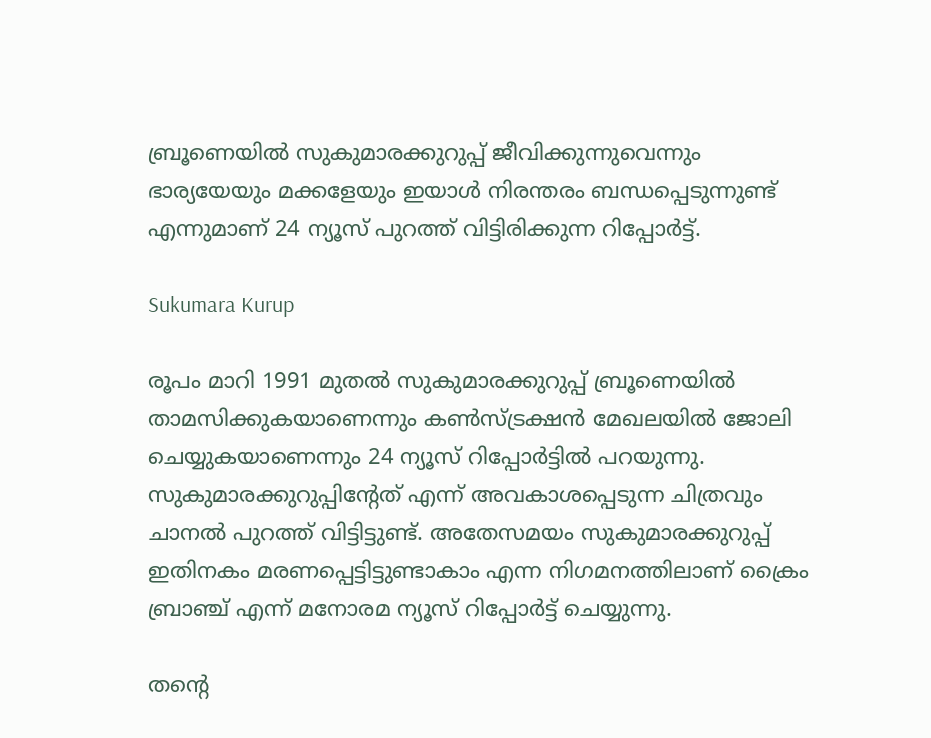ബ്രൂണെയില്‍ സുകുമാരക്കുറുപ്പ് ജീവിക്കുന്നുവെന്നും ഭാര്യയേയും മക്കളേയും ഇയാള്‍ നിരന്തരം ബന്ധപ്പെടുന്നുണ്ട് എന്നുമാണ് 24 ന്യൂസ് പുറത്ത് വിട്ടിരിക്കുന്ന റിപ്പോര്‍ട്ട്.

Sukumara Kurup

രൂപം മാറി 1991 മുതല്‍ സുകുമാരക്കുറുപ്പ് ബ്രൂണെയില്‍ താമസിക്കുകയാണെന്നും കണ്‍സ്ട്രക്ഷന്‍ മേഖലയില്‍ ജോലി ചെയ്യുകയാണെന്നും 24 ന്യൂസ് റിപ്പോര്‍ട്ടില്‍ പറയുന്നു. സുകുമാരക്കുറുപ്പിന്റേത് എന്ന് അവകാശപ്പെടുന്ന ചിത്രവും ചാനല്‍ പുറത്ത് വിട്ടിട്ടുണ്ട്. അതേസമയം സുകുമാരക്കുറുപ്പ് ഇതിനകം മരണപ്പെട്ടിട്ടുണ്ടാകാം എന്ന നിഗമനത്തിലാണ് ക്രൈം ബ്രാഞ്ച് എന്ന് മനോരമ ന്യൂസ് റിപ്പോര്‍ട്ട് ചെയ്യുന്നു.

തന്റെ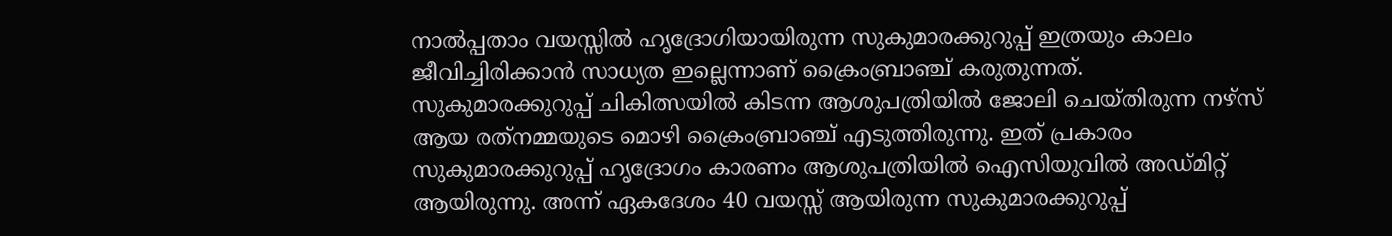നാല്‍പ്പതാം വയസ്സില്‍ ഹൃദ്രോഗിയായിരുന്ന സുകുമാരക്കുറുപ്പ് ഇത്രയും കാലം ജീവിച്ചിരിക്കാന്‍ സാധ്യത ഇല്ലെന്നാണ് ക്രൈംബ്രാഞ്ച് കരുതുന്നത്. സുകുമാരക്കുറുപ്പ് ചികിത്സയില്‍ കിടന്ന ആശുപത്രിയില്‍ ജോലി ചെയ്തിരുന്ന നഴ്‌സ് ആയ രത്‌നമ്മയുടെ മൊഴി ക്രൈംബ്രാഞ്ച് എടുത്തിരുന്നു. ഇത് പ്രകാരം സുകുമാരക്കുറുപ്പ് ഹൃദ്രോഗം കാരണം ആശുപത്രിയില്‍ ഐസിയുവില്‍ അഡ്മിറ്റ് ആയിരുന്നു. അന്ന് ഏകദേശം 40 വയസ്സ് ആയിരുന്ന സുകുമാരക്കുറുപ്പ്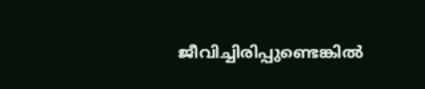ജീവിച്ചിരിപ്പുണ്ടെങ്കില്‍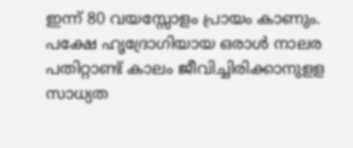ഇന്ന് 80 വയസ്സോളം പ്രായം കാണും. പക്ഷേ ഹൃദ്രോഗിയായ ഒരാള്‍ നാലര പതിറ്റാണ്ട് കാലം ജീവിച്ചിരിക്കാനുളള സാധ്യത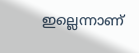ഇല്ലെന്നാണ്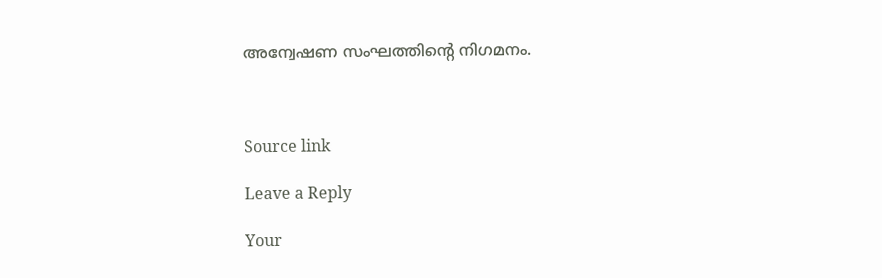അന്വേഷണ സംഘത്തിന്റെ നിഗമനം.



Source link

Leave a Reply

Your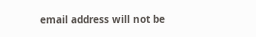email address will not be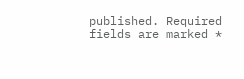published. Required fields are marked *